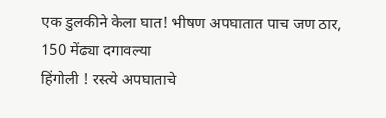एक डुलकीने केला घात! भीषण अपघातात पाच जण ठार, 150 मेंढ्या दगावल्या
हिंगोली ! रस्त्ये अपघाताचे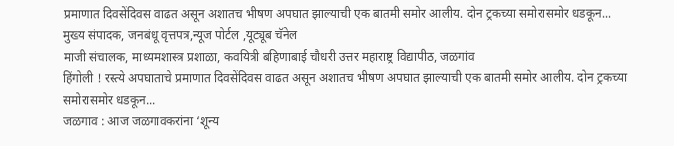प्रमाणात दिवसेंदिवस वाढत असून अशातच भीषण अपघात झाल्याची एक बातमी समोर आलीय. दोन ट्रकच्या समोरासमोर धडकून...
मुख्य संपादक, जनबंधू वृत्तपत्र,न्यूज पोर्टल ,यूट्यूब चॅनेल
माजी संचालक, माध्यमशास्त्र प्रशाळा, कवयित्री बहिणाबाई चौधरी उत्तर महाराष्ट्र विद्यापीठ, जळगांव
हिंगोली ! रस्त्ये अपघाताचे प्रमाणात दिवसेंदिवस वाढत असून अशातच भीषण अपघात झाल्याची एक बातमी समोर आलीय. दोन ट्रकच्या समोरासमोर धडकून...
जळगाव : आज जळगावकरांना ‘शून्य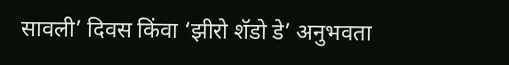सावली’ दिवस किंवा ‘झीरो शॅडो डे’ अनुभवता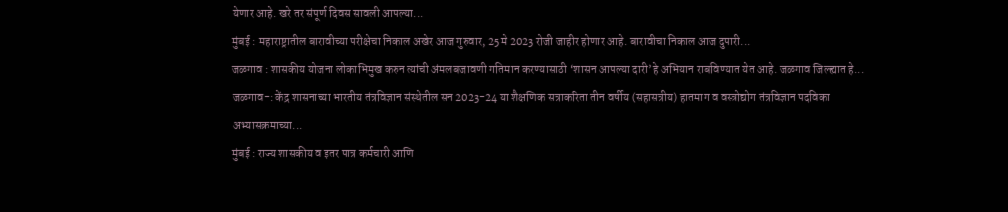येणार आहे. खरे तर संपूर्ण दिवस सावली आपल्या...
मुंबई : महाराष्ट्रातील बारावीच्या परीक्षेचा निकाल अखेर आज गुरुवार, 25 मे 2023 रोजी जाहीर होणार आहे. बारावीचा निकाल आज दुपारी...
जळगाव : शासकीय योजना लोकाभिमुख करुन त्यांची अंमलबजावणी गतिमान करण्यासाठी ‘शासन आपल्या दारी’हे अभियान राबविण्यात येत आहे. जळगाव जिल्ह्यात हे...
जळगाव-: केंद्र शासनाच्या भारतीय तंत्रविज्ञान संस्थेतील सन 2023-24 या शैक्षणिक सत्राकरिता तीन वर्षीय (सहासत्रीय) हातमाग व वस्त्रोद्योग तंत्रविज्ञान पदविका अभ्यासक्रमाच्या...
मुंबई : राज्य शासकीय व इतर पात्र कर्मचारी आणि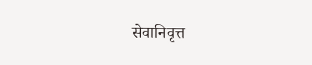सेवानिवृत्त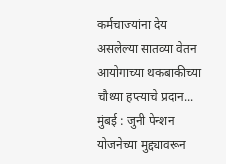कर्मचाज्यांना देय असलेल्या सातव्या वेतन आयोगाच्या थकबाकीच्या चौथ्या हप्त्याचे प्रदान...
मुंबई : जुनी पेन्शन योजनेच्या मुद्द्यावरून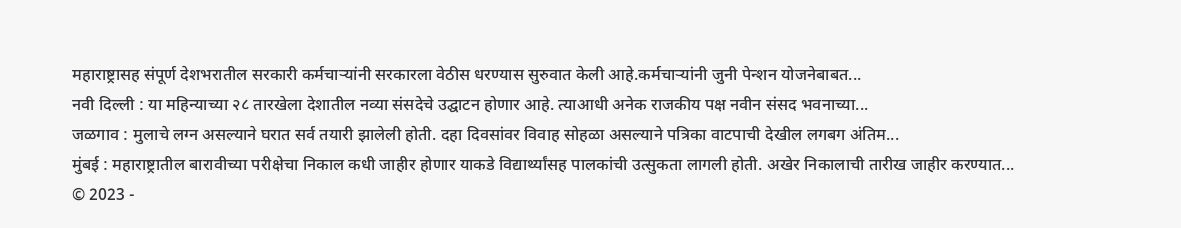महाराष्ट्रासह संपूर्ण देशभरातील सरकारी कर्मचाऱ्यांनी सरकारला वेठीस धरण्यास सुरुवात केली आहे.कर्मचाऱ्यांनी जुनी पेन्शन योजनेबाबत...
नवी दिल्ली : या महिन्याच्या २८ तारखेला देशातील नव्या संसदेचे उद्घाटन होणार आहे. त्याआधी अनेक राजकीय पक्ष नवीन संसद भवनाच्या...
जळगाव : मुलाचे लग्न असल्याने घरात सर्व तयारी झालेली होती. दहा दिवसांवर विवाह सोहळा असल्याने पत्रिका वाटपाची देखील लगबग अंतिम...
मुंबई : महाराष्ट्रातील बारावीच्या परीक्षेचा निकाल कधी जाहीर होणार याकडे विद्यार्थ्यांसह पालकांची उत्सुकता लागली होती. अखेर निकालाची तारीख जाहीर करण्यात...
© 2023 -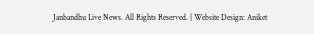Janbandhu Live News. All Rights Reserved. | Website Design: Aniket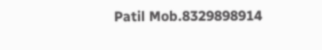Patil Mob.8329898914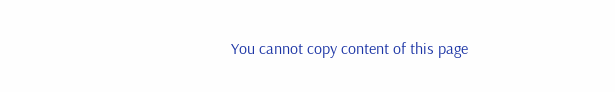You cannot copy content of this page